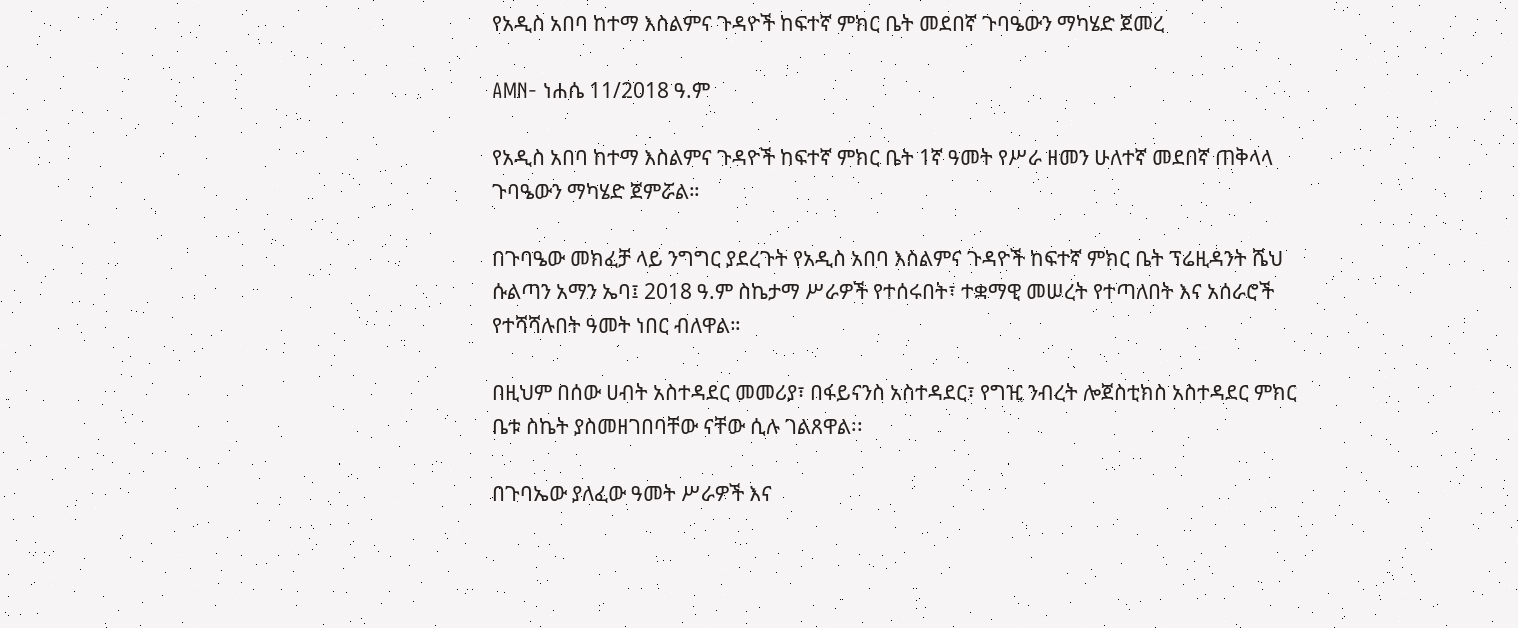የአዲስ አበባ ከተማ እስልምና ጉዳዮች ከፍተኛ ምክር ቤት መደበኛ ጉባዔውን ማካሄድ ጀመረ

AMN- ነሐሴ 11/2018 ዓ.ም

የአዲስ አበባ ከተማ እስልምና ጉዳዮች ከፍተኛ ምክር ቤት 1ኛ ዓመት የሥራ ዘመን ሁለተኛ መደበኛ ጠቅላላ ጉባዔውን ማካሄድ ጀምሯል።

በጉባዔው መክፈቻ ላይ ንግግር ያደረጉት የአዲስ አበባ እስልምና ጉዳዮች ከፍተኛ ምክር ቤት ፕሬዚዳንት ሼህ ሱልጣን አማን ኤባ፤ 2018 ዓ.ም ስኬታማ ሥራዎች የተሰሩበት፣ ተቋማዊ መሠረት የተጣለበት እና አሰራሮች የተሻሻሉበት ዓመት ነበር ብለዋል።

በዚህም በሰው ሀብት አስተዳደር መመሪያ፣ በፋይናንስ አስተዳደር፣ የግዢ ንብረት ሎጀስቲክስ አስተዳደር ምክር ቤቱ ስኬት ያስመዘገበባቸው ናቸው ሲሉ ገልጸዋል፡፡

በጉባኤው ያለፈው ዓመት ሥራዎች እና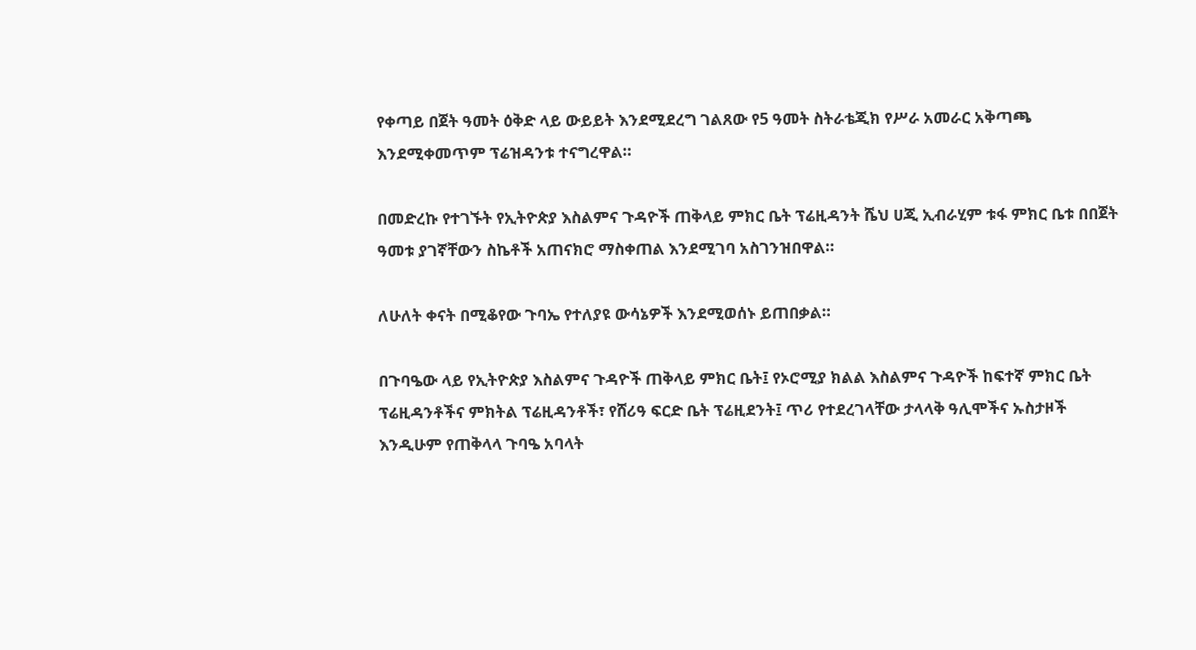የቀጣይ በጀት ዓመት ዕቅድ ላይ ውይይት እንደሚደረግ ገልጸው የ5 ዓመት ስትራቴጂክ የሥራ አመራር አቅጣጫ እንደሚቀመጥም ፕሬዝዳንቱ ተናግረዋል።

በመድረኩ የተገኙት የኢትዮጵያ እስልምና ጉዳዮች ጠቅላይ ምክር ቤት ፕሬዚዳንት ሼህ ሀጂ ኢብራሂም ቱፋ ምክር ቤቱ በበጀት ዓመቱ ያገኛቸውን ስኬቶች አጠናክሮ ማስቀጠል እንደሚገባ አስገንዝበዋል።

ለሁለት ቀናት በሚቆየው ጉባኤ የተለያዩ ውሳኔዎች እንደሚወሰኑ ይጠበቃል።

በጉባዔው ላይ የኢትዮጵያ እስልምና ጉዳዮች ጠቅላይ ምክር ቤት፤ የኦሮሚያ ክልል እስልምና ጉዳዮች ከፍተኛ ምክር ቤት ፕሬዚዳንቶችና ምክትል ፕሬዚዳንቶች፣ የሸሪዓ ፍርድ ቤት ፕሬዚደንት፤ ጥሪ የተደረገላቸው ታላላቅ ዓሊሞችና ኡስታዞች እንዲሁም የጠቅላላ ጉባዔ አባላት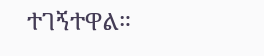ተገኝተዋል።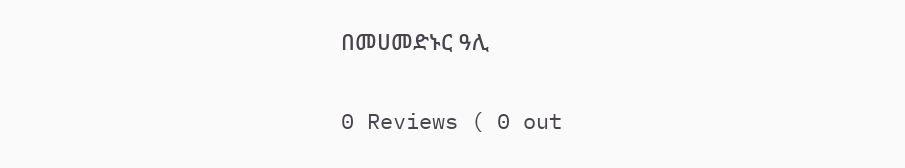በመሀመድኑር ዓሊ

0 Reviews ( 0 out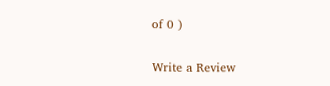of 0 )

Write a Review